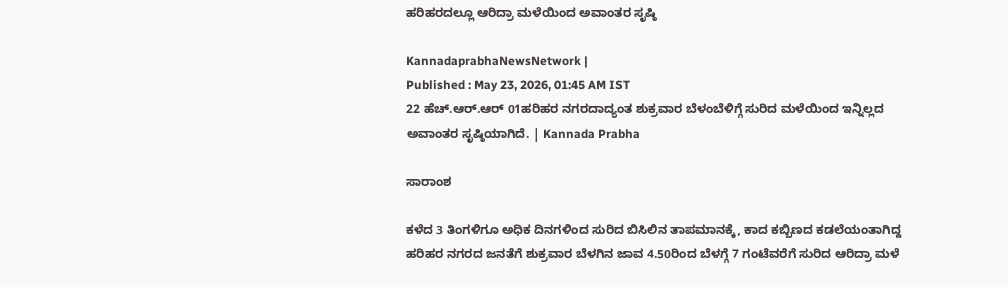ಹರಿಹರದಲ್ಲೂ ಆರಿದ್ರಾ ಮಳೆಯಿಂದ ಅವಾಂತರ ಸೃಷ್ಠಿ

KannadaprabhaNewsNetwork |
Published : May 23, 2026, 01:45 AM IST
22 ಹೆಚ್.ಆರ್.ಆರ್ 01ಹರಿಹರ ನಗರದಾದ್ಯಂತ ಶುಕ್ರವಾರ ಬೆಳಂಬೆಳಿಗ್ಗೆ ಸುರಿದ ಮಳೆಯಿಂದ ಇನ್ನಿಲ್ಲದ ಅವಾಂತರ ಸೃಷ್ಠಿಯಾಗಿದೆ. | Kannada Prabha

ಸಾರಾಂಶ

ಕಳೆದ 3 ತಿಂಗಳಿಗೂ ಅಧಿಕ ದಿನಗಳಿಂದ ಸುರಿದ ಬಿಸಿಲಿನ ತಾಪಮಾನಕ್ಕೆ, ಕಾದ ಕಬ್ಬಿಣದ ಕಡಲೆಯಂತಾಗಿದ್ದ ಹರಿಹರ ನಗರದ ಜನತೆಗೆ ಶುಕ್ರವಾರ ಬೆಳಗಿನ ಜಾವ 4.50ರಿಂದ ಬೆಳಗ್ಗೆ 7 ಗಂಟೆವರೆಗೆ ಸುರಿದ ಆರಿದ್ರಾ ಮಳೆ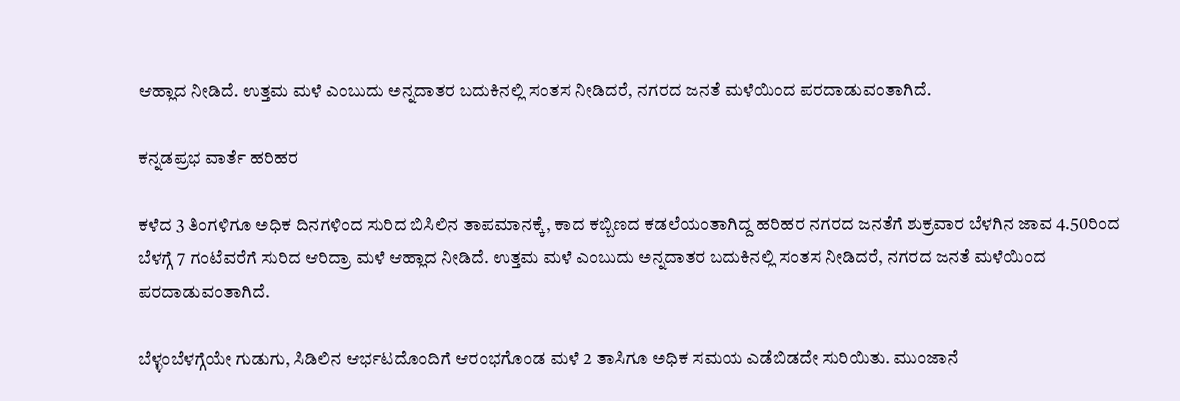ಆಹ್ಲಾದ ನೀಡಿದೆ. ಉತ್ತಮ ಮಳೆ ಎಂಬುದು ಅನ್ನದಾತರ ಬದುಕಿನಲ್ಲಿ ಸಂತಸ ನೀಡಿದರೆ, ನಗರದ ಜನತೆ ಮಳೆಯಿಂದ ಪರದಾಡುವಂತಾಗಿದೆ.

ಕನ್ನಡಪ್ರಭ ವಾರ್ತೆ ಹರಿಹರ

ಕಳೆದ 3 ತಿಂಗಳಿಗೂ ಅಧಿಕ ದಿನಗಳಿಂದ ಸುರಿದ ಬಿಸಿಲಿನ ತಾಪಮಾನಕ್ಕೆ, ಕಾದ ಕಬ್ಬಿಣದ ಕಡಲೆಯಂತಾಗಿದ್ದ ಹರಿಹರ ನಗರದ ಜನತೆಗೆ ಶುಕ್ರವಾರ ಬೆಳಗಿನ ಜಾವ 4.50ರಿಂದ ಬೆಳಗ್ಗೆ 7 ಗಂಟೆವರೆಗೆ ಸುರಿದ ಆರಿದ್ರಾ ಮಳೆ ಆಹ್ಲಾದ ನೀಡಿದೆ. ಉತ್ತಮ ಮಳೆ ಎಂಬುದು ಅನ್ನದಾತರ ಬದುಕಿನಲ್ಲಿ ಸಂತಸ ನೀಡಿದರೆ, ನಗರದ ಜನತೆ ಮಳೆಯಿಂದ ಪರದಾಡುವಂತಾಗಿದೆ.

ಬೆಳ್ಳಂಬೆಳಗ್ಗೆಯೇ ಗುಡುಗು, ಸಿಡಿಲಿನ ಆರ್ಭಟದೊಂದಿಗೆ ಆರಂಭಗೊಂಡ ಮಳೆ 2 ತಾಸಿಗೂ ಅಧಿಕ ಸಮಯ ಎಡೆಬಿಡದೇ ಸುರಿಯಿತು. ಮುಂಜಾನೆ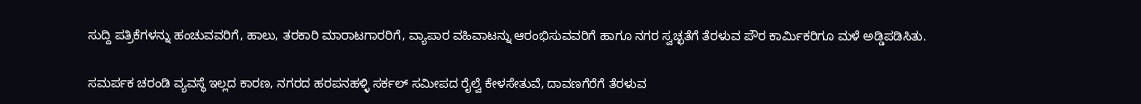ಸುದ್ದಿ ಪತ್ರಿಕೆಗಳನ್ನು ಹಂಚುವವರಿಗೆ, ಹಾಲು, ತರಕಾರಿ ಮಾರಾಟಗಾರರಿಗೆ, ವ್ಯಾಪಾರ ವಹಿವಾಟನ್ನು ಆರಂಭಿಸುವವರಿಗೆ ಹಾಗೂ ನಗರ ಸ್ವಚ್ಛತೆಗೆ ತೆರಳುವ ಪೌರ ಕಾರ್ಮಿಕರಿಗೂ ಮಳೆ ಅಡ್ಡಿಪಡಿಸಿತು.

ಸಮರ್ಪಕ ಚರಂಡಿ ವ್ಯವಸ್ಥೆ ಇಲ್ಲದ ಕಾರಣ, ನಗರದ ಹರಪನಹಳ್ಳಿ ಸರ್ಕಲ್ ಸಮೀಪದ ರೈಲ್ವೆ ಕೇಳಸೇತುವೆ, ದಾವಣಗೆರೆಗೆ ತೆರಳುವ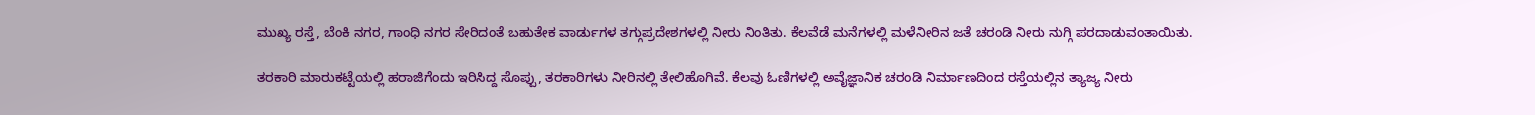ಮುಖ್ಯ ರಸ್ತೆ, ಬೆಂಕಿ ನಗರ, ಗಾಂಧಿ ನಗರ ಸೇರಿದಂತೆ ಬಹುತೇಕ ವಾರ್ಡುಗಳ ತಗ್ಗುಪ್ರದೇಶಗಳಲ್ಲಿ ನೀರು ನಿಂತಿತು. ಕೆಲವೆಡೆ ಮನೆಗಳಲ್ಲಿ ಮಳೆನೀರಿನ ಜತೆ ಚರಂಡಿ ನೀರು ನುಗ್ಗಿ ಪರದಾಡುವಂತಾಯಿತು.

ತರಕಾರಿ ಮಾರುಕಟ್ಟೆಯಲ್ಲಿ ಹರಾಜಿಗೆಂದು ಇರಿಸಿದ್ದ ಸೊಪ್ಪು, ತರಕಾರಿಗಳು ನೀರಿನಲ್ಲಿ ತೇಲಿಹೊಗಿವೆ. ಕೆಲವು ಓಣಿಗಳಲ್ಲಿ ಅವೈಜ್ಞಾನಿಕ ಚರಂಡಿ ನಿರ್ಮಾಣದಿಂದ ರಸ್ತೆಯಲ್ಲಿನ ತ್ಯಾಜ್ಯ ನೀರು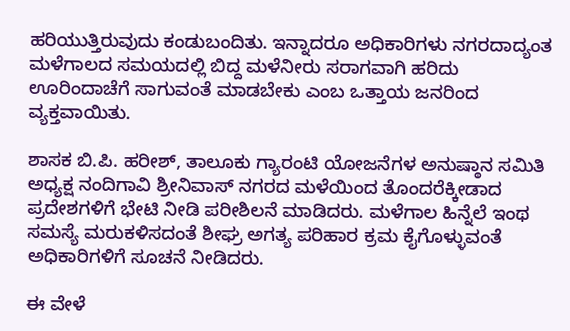ಹರಿಯುತ್ತಿರುವುದು ಕಂಡುಬಂದಿತು. ಇನ್ನಾದರೂ ಅಧಿಕಾರಿಗಳು ನಗರದಾದ್ಯಂತ ಮಳೆಗಾಲದ ಸಮಯದಲ್ಲಿ ಬಿದ್ದ ಮಳೆನೀರು ಸರಾಗವಾಗಿ ಹರಿದು ಊರಿಂದಾಚೆಗೆ ಸಾಗುವಂತೆ ಮಾಡಬೇಕು ಎಂಬ ಒತ್ತಾಯ ಜನರಿಂದ ವ್ಯಕ್ತವಾಯಿತು.

ಶಾಸಕ ಬಿ.ಪಿ. ಹರೀಶ್, ತಾಲೂಕು ಗ್ಯಾರಂಟಿ ಯೋಜನೆಗಳ ಅನುಷ್ಠಾನ ಸಮಿತಿ ಅಧ್ಯಕ್ಷ ನಂದಿಗಾವಿ ಶ್ರೀನಿವಾಸ್ ನಗರದ ಮಳೆಯಿಂದ ತೊಂದರೆಕ್ಕೀಡಾದ ಪ್ರದೇಶಗಳಿಗೆ ಭೇಟಿ ನೀಡಿ ಪರೀಶಿಲನೆ ಮಾಡಿದರು. ಮಳೆಗಾಲ ಹಿನ್ನೆಲೆ ಇಂಥ ಸಮಸ್ಯೆ ಮರುಕಳಿಸದಂತೆ ಶೀಘ್ರ ಅಗತ್ಯ ಪರಿಹಾರ ಕ್ರಮ ಕೈಗೊಳ್ಳುವಂತೆ ಅಧಿಕಾರಿಗಳಿಗೆ ಸೂಚನೆ ನೀಡಿದರು.

ಈ ವೇಳೆ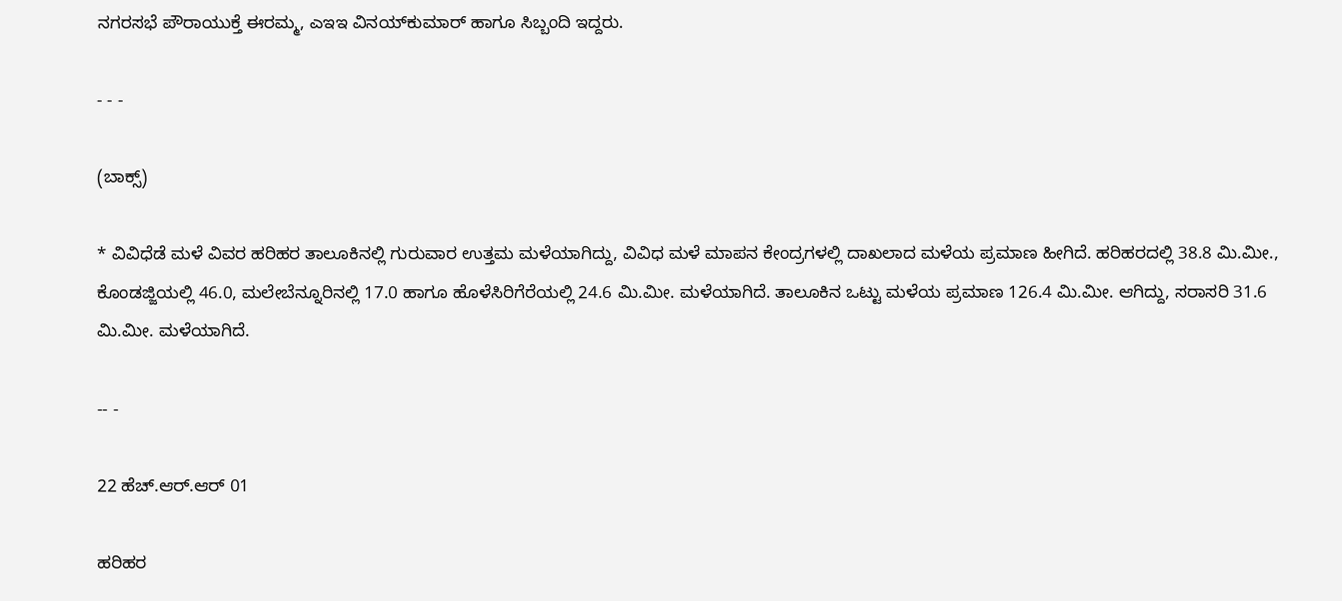ನಗರಸಭೆ ಪೌರಾಯುಕ್ತೆ ಈರಮ್ಮ, ಎಇಇ ವಿನಯ್‌ಕುಮಾರ್ ಹಾಗೂ ಸಿಬ್ಬಂದಿ ಇದ್ದರು.

- - -

(ಬಾಕ್ಸ್‌)

* ವಿವಿಧೆಡೆ ಮಳೆ ವಿವರ ಹರಿಹರ ತಾಲೂಕಿನಲ್ಲಿ ಗುರುವಾರ ಉತ್ತಮ ಮಳೆಯಾಗಿದ್ದು, ವಿವಿಧ ಮಳೆ ಮಾಪನ ಕೇಂದ್ರಗಳಲ್ಲಿ ದಾಖಲಾದ ಮಳೆಯ ಪ್ರಮಾಣ ಹೀಗಿದೆ. ಹರಿಹರದಲ್ಲಿ 38.8 ಮಿ.ಮೀ., ಕೊಂಡಜ್ಜಿಯಲ್ಲಿ 46.0, ಮಲೇಬೆನ್ನೂರಿನಲ್ಲಿ 17.0 ಹಾಗೂ ಹೊಳೆಸಿರಿಗೆರೆಯಲ್ಲಿ 24.6 ಮಿ.ಮೀ. ಮಳೆಯಾಗಿದೆ. ತಾಲೂಕಿನ ಒಟ್ಟು ಮಳೆಯ ಪ್ರಮಾಣ 126.4 ಮಿ.ಮೀ. ಆಗಿದ್ದು, ಸರಾಸರಿ 31.6 ಮಿ.ಮೀ. ಮಳೆಯಾಗಿದೆ.

-- -

22 ಹೆಚ್.ಆರ್.ಆರ್ 01

ಹರಿಹರ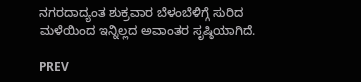ನಗರದಾದ್ಯಂತ ಶುಕ್ರವಾರ ಬೆಳಂಬೆಳಿಗ್ಗೆ ಸುರಿದ ಮಳೆಯಿಂದ ಇನ್ನಿಲ್ಲದ ಅವಾಂತರ ಸೃಷ್ಠಿಯಾಗಿದೆ.

PREV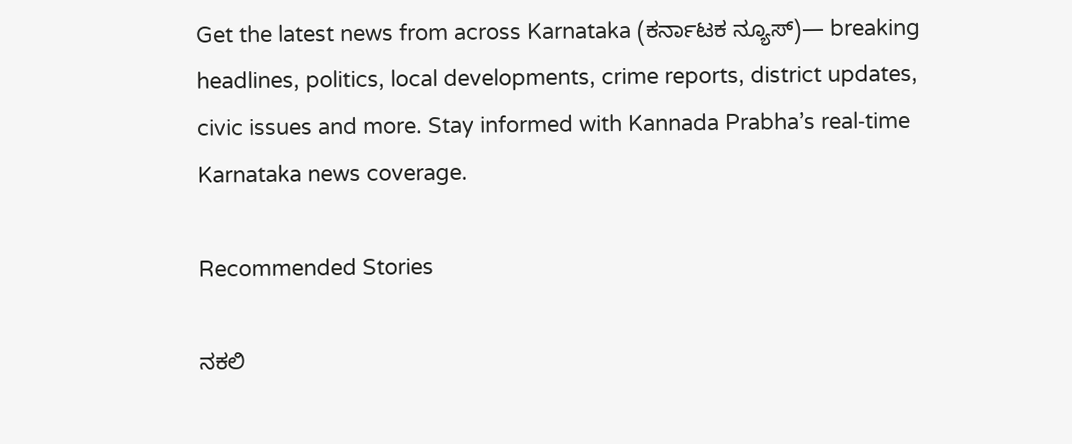Get the latest news from across Karnataka (ಕರ್ನಾಟಕ ನ್ಯೂಸ್)— breaking headlines, politics, local developments, crime reports, district updates, civic issues and more. Stay informed with Kannada Prabha’s real‑time Karnataka news coverage.

Recommended Stories

ನಕಲಿ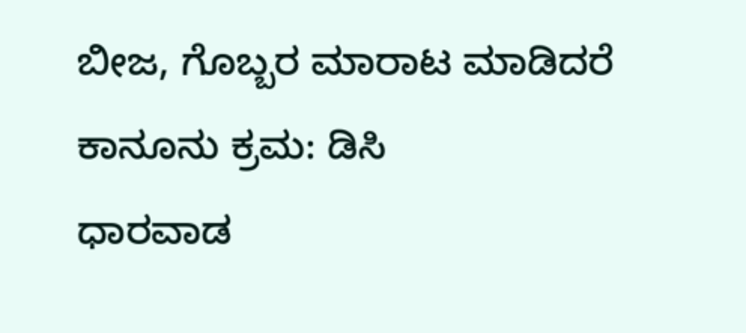ಬೀಜ, ಗೊಬ್ಬರ ಮಾರಾಟ ಮಾಡಿದರೆ ಕಾನೂನು ಕ್ರಮ: ಡಿಸಿ
ಧಾರವಾಡ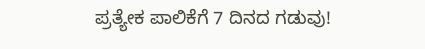ಪ್ರತ್ಯೇಕ ಪಾಲಿಕೆಗೆ 7 ದಿನದ ಗಡುವು!